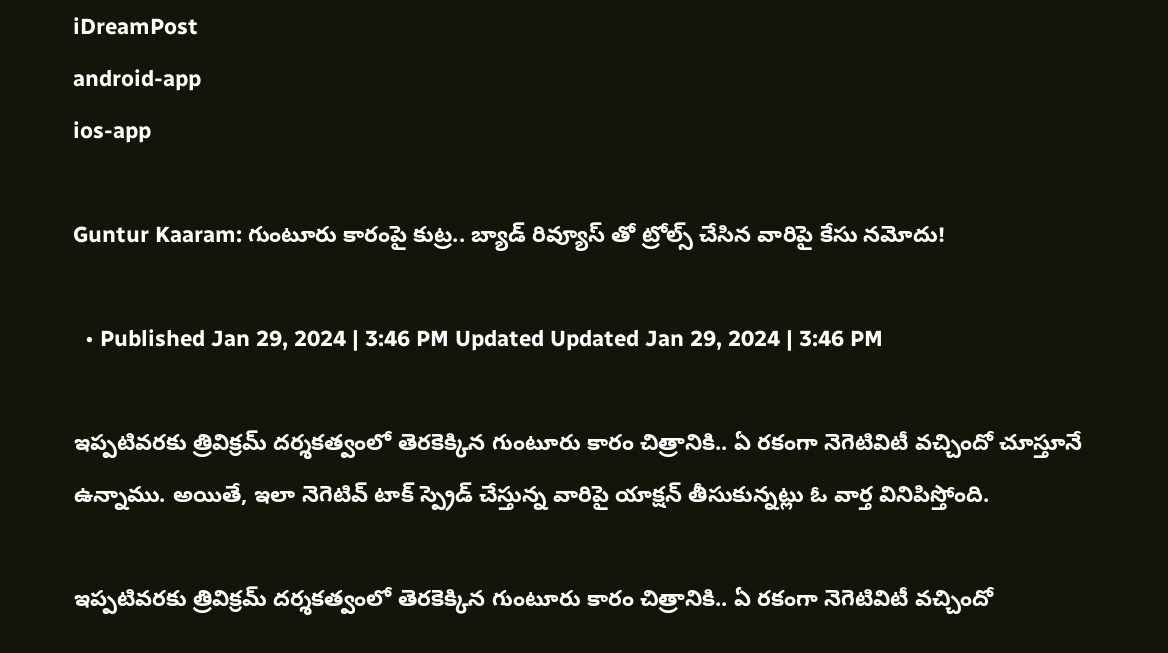iDreamPost
android-app
ios-app

Guntur Kaaram: గుంటూరు కారంపై కుట్ర.. బ్యాడ్ రివ్యూస్ తో ట్రోల్స్ చేసిన వారిపై కేసు నమోదు!

  • Published Jan 29, 2024 | 3:46 PM Updated Updated Jan 29, 2024 | 3:46 PM

ఇప్పటివరకు త్రివిక్రమ్ దర్శకత్వంలో తెరకెక్కిన గుంటూరు కారం చిత్రానికి.. ఏ రకంగా నెగెటివిటీ వచ్చిందో చూస్తూనే ఉన్నాము. అయితే, ఇలా నెగెటివ్ టాక్ స్ప్రెడ్ చేస్తున్న వారిపై యాక్షన్ తీసుకున్నట్లు ఓ వార్త వినిపిస్తోంది.

ఇప్పటివరకు త్రివిక్రమ్ దర్శకత్వంలో తెరకెక్కిన గుంటూరు కారం చిత్రానికి.. ఏ రకంగా నెగెటివిటీ వచ్చిందో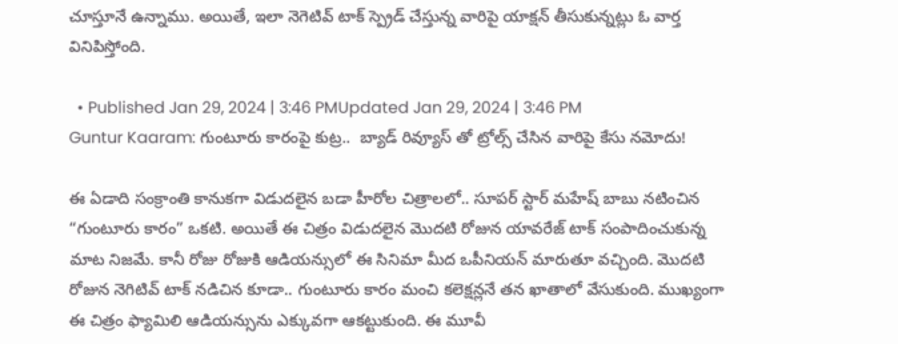చూస్తూనే ఉన్నాము. అయితే, ఇలా నెగెటివ్ టాక్ స్ప్రెడ్ చేస్తున్న వారిపై యాక్షన్ తీసుకున్నట్లు ఓ వార్త వినిపిస్తోంది.

  • Published Jan 29, 2024 | 3:46 PMUpdated Jan 29, 2024 | 3:46 PM
Guntur Kaaram: గుంటూరు కారంపై కుట్ర..  బ్యాడ్ రివ్యూస్ తో ట్రోల్స్ చేసిన వారిపై కేసు నమోదు!

ఈ ఏడాది సంక్రాంతి కానుకగా విడుదలైన బడా హీరోల చిత్రాలలో.. సూపర్ స్టార్ మహేష్ బాబు నటించిన “గుంటూరు కారం” ఒకటి. అయితే ఈ చిత్రం విడుదలైన మొదటి రోజున యావరేజ్ టాక్ సంపాదించుకున్న మాట నిజమే. కానీ రోజు రోజుకి ఆడియన్సులో ఈ సినిమా మీద ఒపీనియన్ మారుతూ వచ్చింది. మొదటి రోజున నెగిటివ్ టాక్ నడిచిన కూడా.. గుంటూరు కారం మంచి కలెక్షన్లనే తన ఖాతాలో వేసుకుంది. ముఖ్యంగా ఈ చిత్రం ఫ్యామిలి ఆడియన్సును ఎక్కువగా ఆకట్టుకుంది. ఈ మూవీ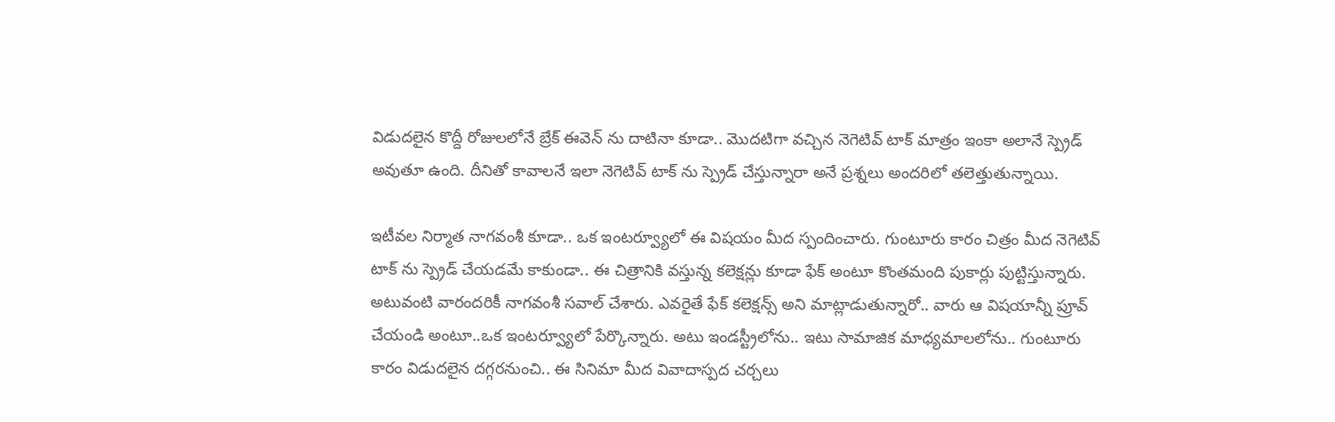విడుదలైన కొద్దీ రోజులలోనే బ్రేక్ ఈవెన్ ను దాటినా కూడా.. మొదటిగా వచ్చిన నెగెటివ్ టాక్ మాత్రం ఇంకా అలానే స్ప్రెడ్ అవుతూ ఉంది. దీనితో కావాలనే ఇలా నెగెటివ్ టాక్ ను స్ప్రెడ్ చేస్తున్నారా అనే ప్రశ్నలు అందరిలో తలెత్తుతున్నాయి.

ఇటీవల నిర్మాత నాగవంశీ కూడా.. ఒక ఇంటర్వ్యూలో ఈ విషయం మీద స్పందించారు. గుంటూరు కారం చిత్రం మీద నెగెటివ్ టాక్ ను స్ప్రెడ్ చేయడమే కాకుండా.. ఈ చిత్రానికి వస్తున్న కలెక్షన్లు కూడా ఫేక్ అంటూ కొంతమంది పుకార్లు పుట్టిస్తున్నారు. అటువంటి వారందరికీ నాగవంశీ సవాల్ చేశారు. ఎవరైతే ఫేక్ కలెక్షన్స్ అని మాట్లాడుతున్నారో.. వారు ఆ విషయాన్నీ ప్రూవ్ చేయండి అంటూ..ఒక ఇంటర్వ్యూలో పేర్కొన్నారు. అటు ఇండస్ట్రీలోను.. ఇటు సామాజిక మాధ్యమాలలోను.. గుంటూరు కారం విడుదలైన దగ్గరనుంచి.. ఈ సినిమా మీద వివాదాస్పద చర్చలు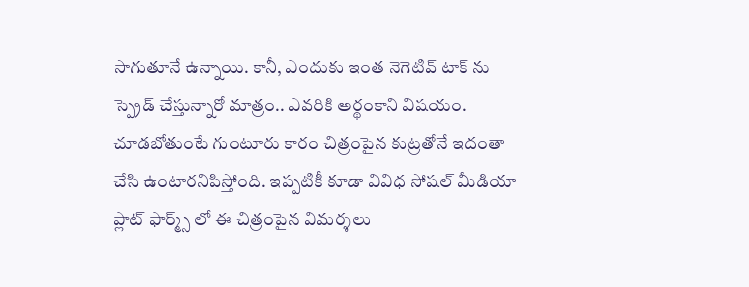సాగుతూనే ఉన్నాయి. కానీ, ఎందుకు ఇంత నెగెటివ్ టాక్ ను స్ప్రెడ్ చేస్తున్నారో మాత్రం.. ఎవరికి అర్థంకాని విషయం. చూడబోతుంటే గుంటూరు కారం చిత్రంపైన కుట్రతోనే ఇదంతా చేసి ఉంటారనిపిస్తోంది. ఇప్పటికీ కూడా వివిధ సోషల్ మీడియా ప్లాట్ ఫార్మ్స్ లో ఈ చిత్రంపైన విమర్శలు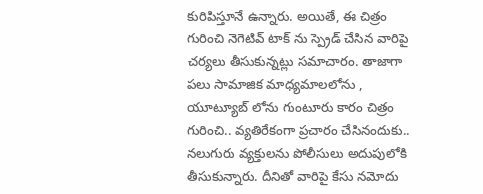కురిపిస్తూనే ఉన్నారు. అయితే, ఈ చిత్రం గురించి నెగెటివ్ టాక్ ను స్ప్రెడ్ చేసిన వారిపై చర్యలు తీసుకున్నట్లు సమాచారం. తాజాగా పలు సామాజిక మాధ్యమాలలోను , యూట్యూబ్ లోను గుంటూరు కారం చిత్రం గురించి.. వ్యతిరేకంగా ప్రచారం చేసినందుకు.. నలుగురు వ్యక్తులను పోలీసులు అదుపులోకి తీసుకున్నారు. దీనితో వారిపై కేసు నమోదు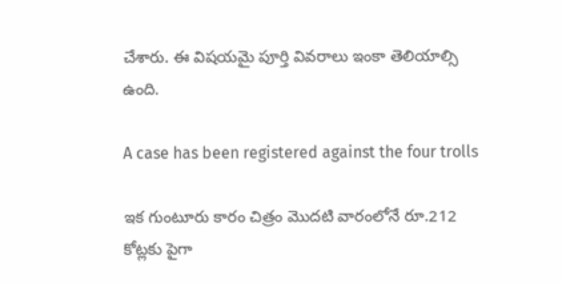చేశారు. ఈ విషయమై పూర్తి వివరాలు ఇంకా తెలియాల్సి ఉంది.

A case has been registered against the four trolls

ఇక గుంటూరు కారం చిత్రం మొదటి వారంలోనే రూ.212 కోట్లకు పైగా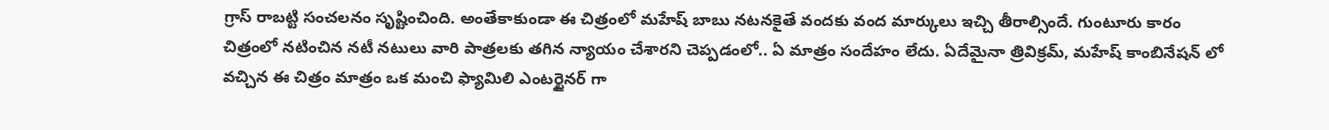గ్రాస్ రాబట్టి సంచలనం సృష్టించింది. అంతేకాకుండా ఈ చిత్రంలో మహేష్ బాబు నటనకైతే వందకు వంద మార్కులు ఇచ్చి తీరాల్సిందే. గుంటూరు కారం చిత్రంలో నటించిన నటీ నటులు వారి పాత్రలకు తగిన న్యాయం చేశారని చెప్పడంలో.. ఏ మాత్రం సందేహం లేదు. ఏదేమైనా త్రివిక్రమ్, మహేష్ కాంబినేషన్ లో వచ్చిన ఈ చిత్రం మాత్రం ఒక మంచి ఫ్యామిలి ఎంటర్టైనర్ గా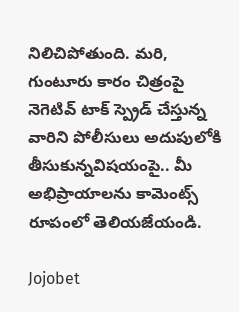నిలిచిపోతుంది. మరి, గుంటూరు కారం చిత్రంపై నెగెటివ్ టాక్ స్ప్రెడ్ చేస్తున్న వారిని పోలీసులు అదుపులోకి తీసుకున్నవిషయంపై.. మీ అభిప్రాయాలను కామెంట్స్ రూపంలో తెలియజేయండి.

Jojobet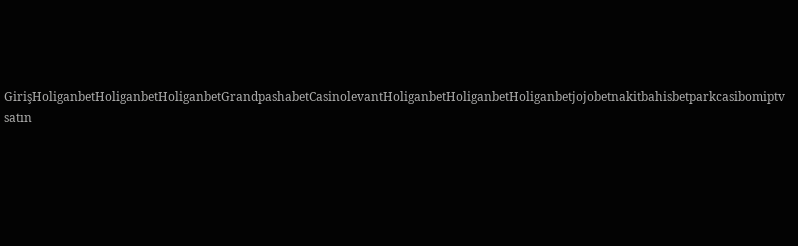GirişHoliganbetHoliganbetHoliganbetGrandpashabetCasinolevantHoliganbetHoliganbetHoliganbetjojobetnakitbahisbetparkcasibomiptv satın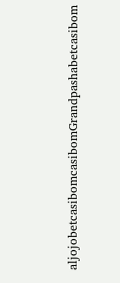aljojobetcasibomcasibomGrandpashabetcasibom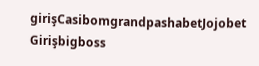girişCasibomgrandpashabetJojobet Girişbigboss